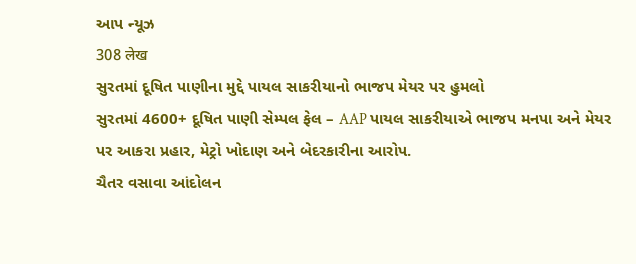આપ ન્યૂઝ
308 लेख
સુરતમાં દૂષિત પાણીના મુદ્દે પાયલ સાકરીયાનો ભાજપ મેયર પર હુમલો
સુરતમાં 4600+ દૂષિત પાણી સેમ્પલ ફેલ – AAP પાયલ સાકરીયાએ ભાજપ મનપા અને મેયર પર આકરા પ્રહાર, મેટ્રો ખોદાણ અને બેદરકારીના આરોપ.
ચૈતર વસાવા આંદોલન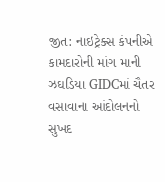જીત: નાઇટ્રેક્સ કંપનીએ કામદારોની માંગ માની
ઝઘડિયા GIDCમાં ચૈતર વસાવાના આંદોલનનો સુખદ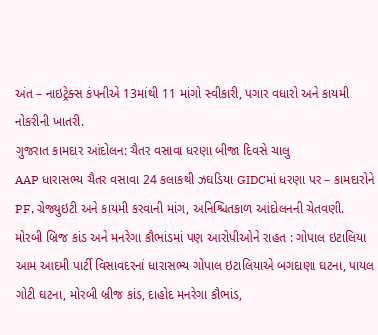અંત – નાઇટ્રેક્સ કંપનીએ 13માંથી 11 માંગો સ્વીકારી, પગાર વધારો અને કાયમી નોકરીની ખાતરી.
ગુજરાત કામદાર આંદોલન: ચૈતર વસાવા ધરણા બીજા દિવસે ચાલુ
AAP ધારાસભ્ય ચૈતર વસાવા 24 કલાકથી ઝઘડિયા GIDCમાં ધરણા પર – કામદારોને PF, ગ્રેજ્યુઇટી અને કાયમી કરવાની માંગ, અનિશ્ચિતકાળ આંદોલનની ચેતવણી.
મોરબી બ્રિજ કાંડ અને મનરેગા કૌભાંડમાં પણ આરોપીઓને રાહત : ગોપાલ ઇટાલિયા
આમ આદમી પાર્ટી વિસાવદરનાં ધારાસભ્ય ગોપાલ ઇટાલિયાએ બગદાણા ઘટના, પાયલ ગોટી ઘટના, મોરબી બ્રીજ કાંડ, દાહોદ મનરેગા કૌભાંડ,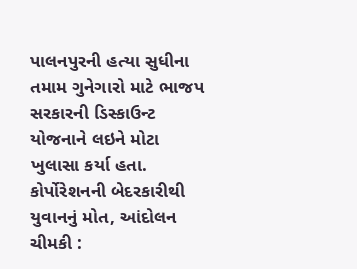પાલનપુરની હત્યા સુધીના તમામ ગુનેગારો માટે ભાજપ સરકારની ડિસ્કાઉન્ટ યોજનાને લઇને મોટા ખુલાસા કર્યા હતા.
કોર્પોરેશનની બેદરકારીથી યુવાનનું મોત, આંદોલન ચીમકી :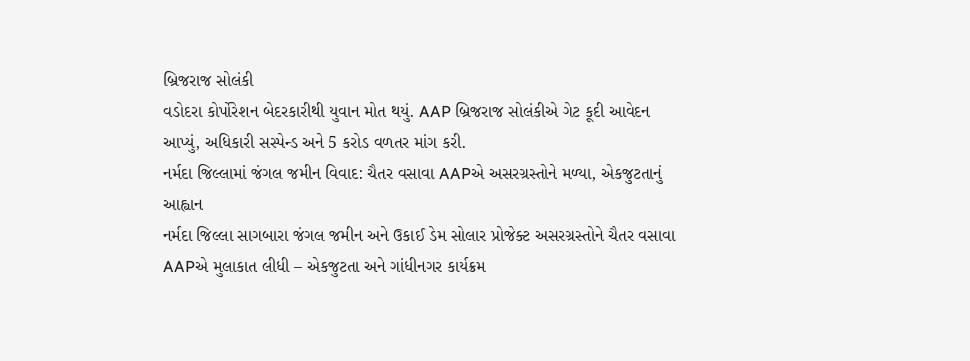બ્રિજરાજ સોલંકી
વડોદરા કોર્પોરેશન બેદરકારીથી યુવાન મોત થયું. AAP બ્રિજરાજ સોલંકીએ ગેટ કૂદી આવેદન આપ્યું, અધિકારી સસ્પેન્ડ અને 5 કરોડ વળતર માંગ કરી.
નર્મદા જિલ્લામાં જંગલ જમીન વિવાદ: ચૈતર વસાવા AAPએ અસરગ્રસ્તોને મળ્યા, એકજુટતાનું આહ્વાન
નર્મદા જિલ્લા સાગબારા જંગલ જમીન અને ઉકાઈ ડેમ સોલાર પ્રોજેક્ટ અસરગ્રસ્તોને ચૈતર વસાવા AAPએ મુલાકાત લીધી – એકજુટતા અને ગાંધીનગર કાર્યક્રમ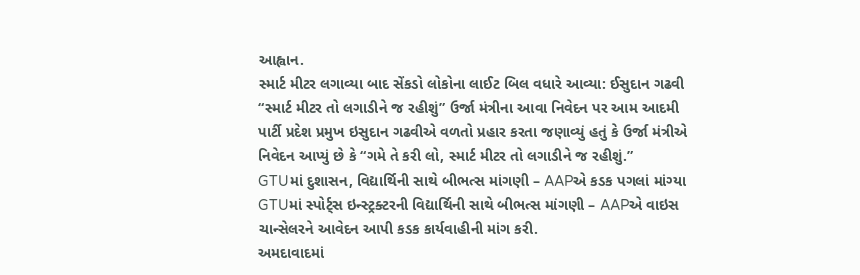આહ્વાન.
સ્માર્ટ મીટર લગાવ્યા બાદ સેંકડો લોકોના લાઈટ બિલ વધારે આવ્યા: ઈસુદાન ગઢવી
“સ્માર્ટ મીટર તો લગાડીને જ રહીશું” ઉર્જા મંત્રીના આવા નિવેદન પર આમ આદમી પાર્ટી પ્રદેશ પ્રમુખ ઇસુદાન ગઢવીએ વળતો પ્રહાર કરતા જણાવ્યું હતું કે ઉર્જા મંત્રીએ નિવેદન આપ્યું છે કે “ગમે તે કરી લો, સ્માર્ટ મીટર તો લગાડીને જ રહીશું.”
GTUમાં દુશાસન, વિદ્યાર્થિની સાથે બીભત્સ માંગણી – AAPએ કડક પગલાં માંગ્યા
GTUમાં સ્પોર્ટ્સ ઇન્સ્ટ્રક્ટરની વિદ્યાર્થિની સાથે બીભત્સ માંગણી – AAPએ વાઇસ ચાન્સેલરને આવેદન આપી કડક કાર્યવાહીની માંગ કરી.
અમદાવાદમાં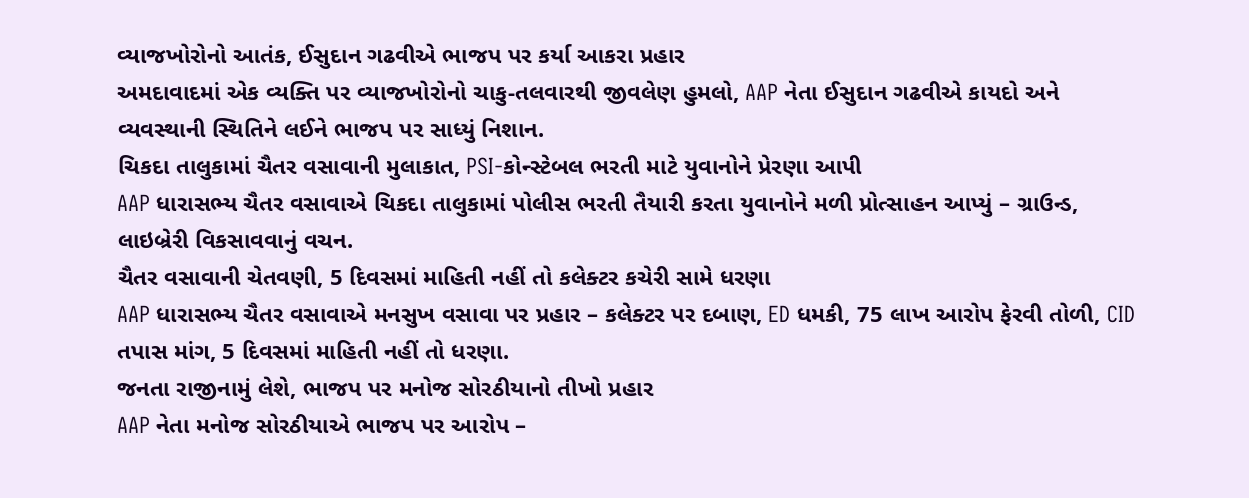વ્યાજખોરોનો આતંક, ઈસુદાન ગઢવીએ ભાજપ પર કર્યા આકરા પ્રહાર
અમદાવાદમાં એક વ્યક્તિ પર વ્યાજખોરોનો ચાકુ-તલવારથી જીવલેણ હુમલો, AAP નેતા ઈસુદાન ગઢવીએ કાયદો અને વ્યવસ્થાની સ્થિતિને લઈને ભાજપ પર સાધ્યું નિશાન.
ચિકદા તાલુકામાં ચૈતર વસાવાની મુલાકાત, PSI-કોન્સ્ટેબલ ભરતી માટે યુવાનોને પ્રેરણા આપી
AAP ધારાસભ્ય ચૈતર વસાવાએ ચિકદા તાલુકામાં પોલીસ ભરતી તૈયારી કરતા યુવાનોને મળી પ્રોત્સાહન આપ્યું – ગ્રાઉન્ડ, લાઇબ્રેરી વિકસાવવાનું વચન.
ચૈતર વસાવાની ચેતવણી, 5 દિવસમાં માહિતી નહીં તો કલેક્ટર કચેરી સામે ધરણા
AAP ધારાસભ્ય ચૈતર વસાવાએ મનસુખ વસાવા પર પ્રહાર – કલેક્ટર પર દબાણ, ED ધમકી, 75 લાખ આરોપ ફેરવી તોળી, CID તપાસ માંગ, 5 દિવસમાં માહિતી નહીં તો ધરણા.
જનતા રાજીનામું લેશે, ભાજપ પર મનોજ સોરઠીયાનો તીખો પ્રહાર
AAP નેતા મનોજ સોરઠીયાએ ભાજપ પર આરોપ –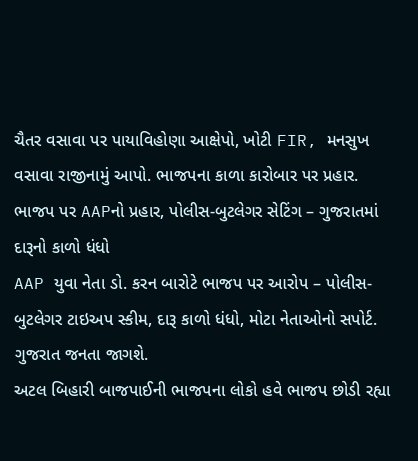ચૈતર વસાવા પર પાયાવિહોણા આક્ષેપો, ખોટી FIR, મનસુખ વસાવા રાજીનામું આપો. ભાજપના કાળા કારોબાર પર પ્રહાર.
ભાજપ પર AAPનો પ્રહાર, પોલીસ-બુટલેગર સેટિંગ – ગુજરાતમાં દારૂનો કાળો ધંધો
AAP યુવા નેતા ડો. કરન બારોટે ભાજપ પર આરોપ – પોલીસ-બુટલેગર ટાઇઅપ સ્કીમ, દારૂ કાળો ધંધો, મોટા નેતાઓનો સપોર્ટ. ગુજરાત જનતા જાગશે.
અટલ બિહારી બાજપાઈની ભાજપના લોકો હવે ભાજપ છોડી રહ્યા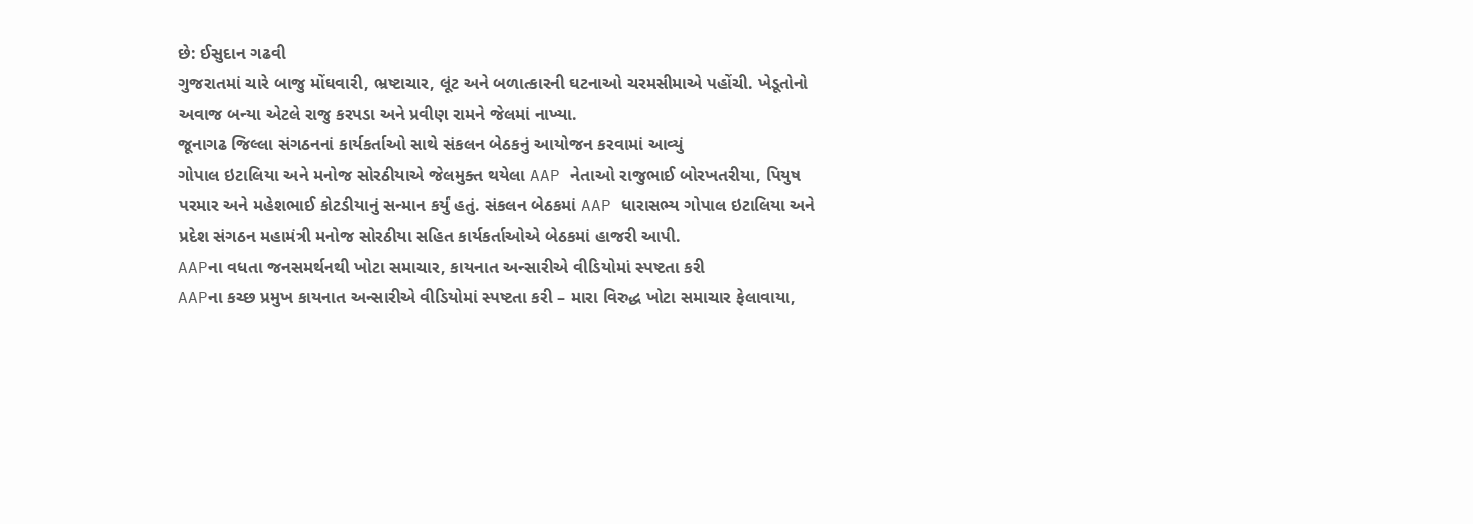છે: ઈસુદાન ગઢવી
ગુજરાતમાં ચારે બાજુ મોંઘવારી, ભ્રષ્ટાચાર, લૂંટ અને બળાત્કારની ઘટનાઓ ચરમસીમાએ પહોંચી. ખેડૂતોનો અવાજ બન્યા એટલે રાજુ કરપડા અને પ્રવીણ રામને જેલમાં નાખ્યા.
જૂનાગઢ જિલ્લા સંગઠનનાં કાર્યકર્તાઓ સાથે સંકલન બેઠકનું આયોજન કરવામાં આવ્યું
ગોપાલ ઇટાલિયા અને મનોજ સોરઠીયાએ જેલમુક્ત થયેલા AAP નેતાઓ રાજુભાઈ બોરખતરીયા, પિયુષ પરમાર અને મહેશભાઈ કોટડીયાનું સન્માન કર્યું હતું. સંકલન બેઠકમાં AAP ધારાસભ્ય ગોપાલ ઇટાલિયા અને પ્રદેશ સંગઠન મહામંત્રી મનોજ સોરઠીયા સહિત કાર્યકર્તાઓએ બેઠકમાં હાજરી આપી.
AAPના વધતા જનસમર્થનથી ખોટા સમાચાર, કાયનાત અન્સારીએ વીડિયોમાં સ્પષ્ટતા કરી
AAPના કચ્છ પ્રમુખ કાયનાત અન્સારીએ વીડિયોમાં સ્પષ્ટતા કરી – મારા વિરુદ્ધ ખોટા સમાચાર ફેલાવાયા,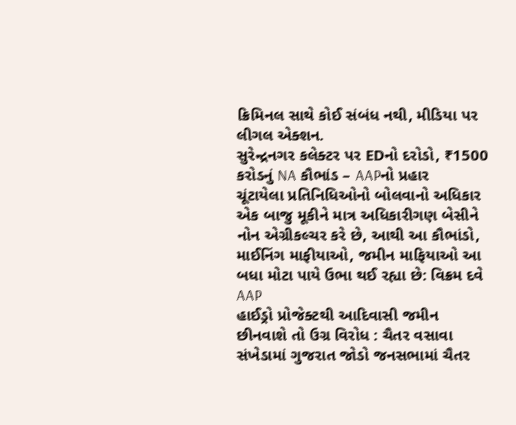ક્રિમિનલ સાથે કોઈ સંબંધ નથી, મીડિયા પર લીગલ એક્શન.
સુરેન્દ્રનગર કલેક્ટર પર EDનો દરોડો, ₹1500 કરોડનું NA કૌભાંડ – AAPનો પ્રહાર
ચૂંટાયેલા પ્રતિનિધિઓનો બોલવાનો અધિકાર એક બાજુ મૂકીને માત્ર અધિકારીગણ બેસીને નોન એગ્રીકલ્ચર કરે છે, આથી આ કૌભાંડો, માઈનિંગ માફીયાઓ, જમીન માફિયાઓ આ બધા મોટા પાયે ઉભા થઈ રહ્યા છે: વિક્રમ દવે AAP
હાઈડ્રો પ્રોજેક્ટથી આદિવાસી જમીન છીનવાશે તો ઉગ્ર વિરોધ : ચૈતર વસાવા
સંખેડામાં ગુજરાત જોડો જનસભામાં ચૈતર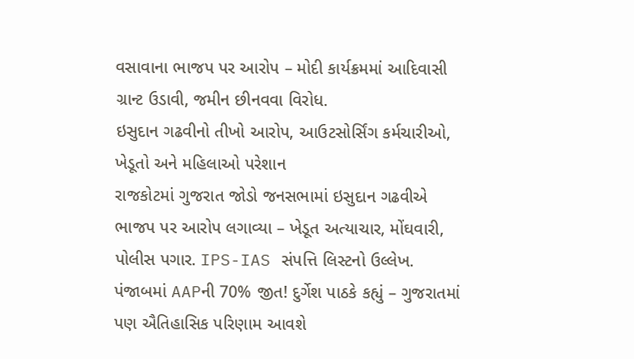વસાવાના ભાજપ પર આરોપ – મોદી કાર્યક્રમમાં આદિવાસી ગ્રાન્ટ ઉડાવી, જમીન છીનવવા વિરોધ.
ઇસુદાન ગઢવીનો તીખો આરોપ, આઉટસોર્સિંગ કર્મચારીઓ, ખેડૂતો અને મહિલાઓ પરેશાન
રાજકોટમાં ગુજરાત જોડો જનસભામાં ઇસુદાન ગઢવીએ ભાજપ પર આરોપ લગાવ્યા – ખેડૂત અત્યાચાર, મોંઘવારી, પોલીસ પગાર. IPS-IAS સંપત્તિ લિસ્ટનો ઉલ્લેખ.
પંજાબમાં AAPની 70% જીત! દુર્ગેશ પાઠકે કહ્યું – ગુજરાતમાં પણ ઐતિહાસિક પરિણામ આવશે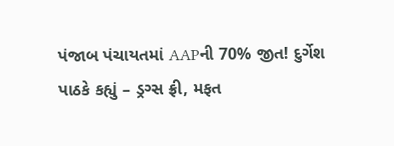પંજાબ પંચાયતમાં AAPની 70% જીત! દુર્ગેશ પાઠકે કહ્યું – ડ્રગ્સ ફ્રી, મફત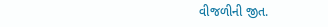વીજળીની જીત.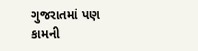ગુજરાતમાં પણ કામની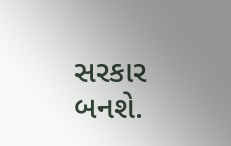સરકાર બનશે.